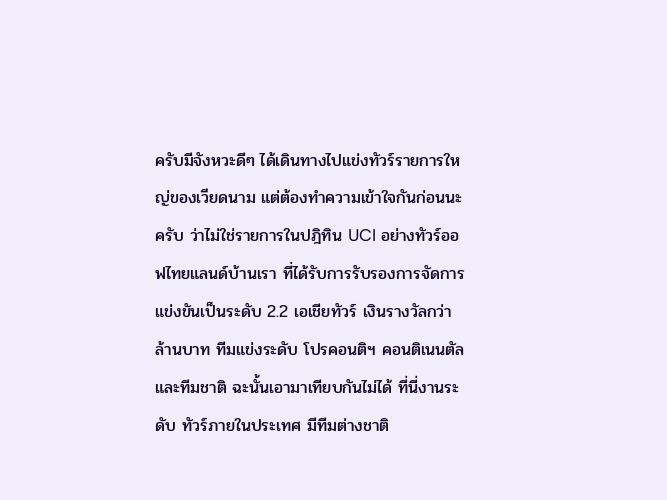ครับมีจังหวะดีๆ ได้เดินทางไปแข่งทัวร์รายการใหญ่ของเวียดนาม แต่ต้องทำความเข้าใจกันก่อนนะครับ ว่าไม่ใช่รายการในปฎิทิน UCI อย่างทัวร์ออฟไทยแลนด์บ้านเรา ที่ได้รับการรับรองการจัดการแข่งขันเป็นระดับ 2.2 เอเชียทัวร์ เงินรางวัลกว่าล้านบาท ทีมแข่งระดับ โปรคอนติฯ คอนติเนนตัล และทีมชาติ ฉะนั้นเอามาเทียบกันไม่ได้ ที่นี่งานระดับ ทัวร์ภายในประเทศ มีทีมต่างชาติ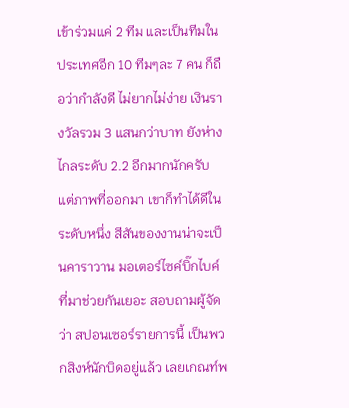เข้าร่วมแค่ 2 ทีม และเป็นทีมในประเทศอีก 10 ทีมๆละ 7 คน ก็ถือว่ากำลังดี ไม่ยากไม่ง่าย เงินรางวัลรวม 3 แสนกว่าบาท ยังห่างไกลระดับ 2.2 อีกมากนักครับ แต่ภาพที่ออกมา เขาก็ทำได้ดีในระดับหนึ่ง สีสันของงานน่าจะเป็นคาราวาน มอเตอร์ไซค์บิ๊กไบค์ ที่มาช่วยกันเยอะ สอบถามผู้จัดว่า สปอนเซอร์รายการนี้ เป็นพวกสิงห์นักบิดอยู่แล้ว เลยเกณท์พ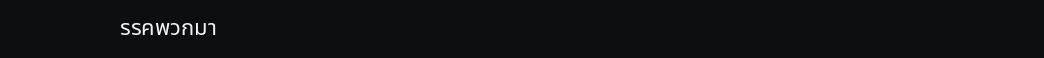รรคพวกมา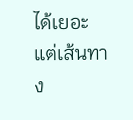ได้เยอะ แต่เส้นทาง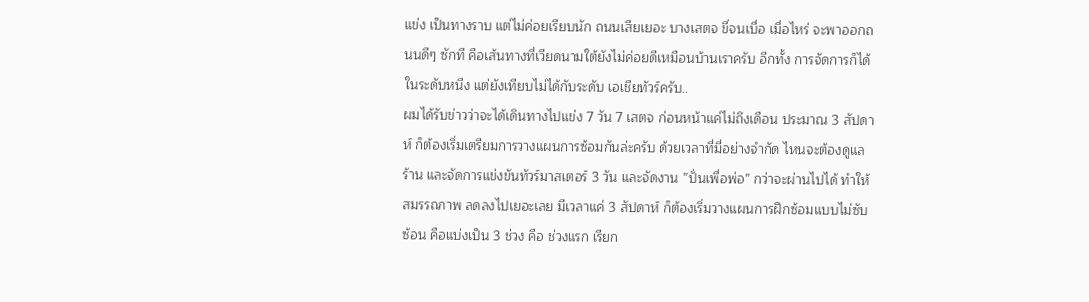แข่ง เป็นทางราบ แต่ไม่ค่อยเรียบนัก ถนนเสียเยอะ บางเสตจ ขี่จนเบื่อ เมื่อไหร่ จะพาออกถนนดีๆ ซักที คือเส้นทางที่เวียดนามใต้ยังไม่ค่อยดีเหมือนบ้านเราครับ อีกทั้ง การจัดการก็ได้ในระดับหนีง แต่ยังเทียบไม่ได้กับระดับ เอเชียทัวร์ครับ..
ผมได้รับข่าวว่าจะได้เดินทางไปแข่ง 7 วัน 7 เสตจ ก่อนหน้าแค่ไม่ถึงเดือน ประมาณ 3 สัปดาห์ ก็ต้องเริ่มเตรียมการวางแผนการซ้อมกันล่ะครับ ด้วยเวลาที่มี่อย่างจำกัด ไหนจะต้องดูแลร้าน และจัดการแข่งขันทัวร์มาสเตอร์ 3 วัน และจัดงาน ”ปั่นเพื่อพ่อ” กว่าจะผ่านไปได้ ทำให้สมรรถภาพ ลดลงไปเยอะเลย มีเวลาแค่ 3 สัปดาห์ ก็ต้องเริ่มวางแผนการฝึกซ้อมแบบไม่ซับซ้อน คือแบ่งเป็น 3 ช่วง คือ ช่วงแรก เรียก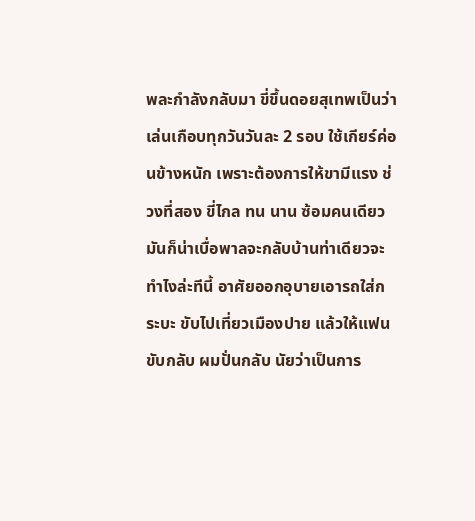พละกำลังกลับมา ขี่ขึ้นดอยสุเทพเป็นว่าเล่นเกือบทุกวันวันละ 2 รอบ ใช้เกียร์ค่อนข้างหนัก เพราะต้องการให้ขามีแรง ช่วงที่สอง ขี่ไกล ทน นาน ซ้อมคนเดียวมันก็น่าเบื่อพาลจะกลับบ้านท่าเดียวจะทำไงล่ะทีนี้ อาศัยออกอุบายเอารถใส่กระบะ ขับไปเที่ยวเมืองปาย แล้วให้แฟนขับกลับ ผมปั่นกลับ นัยว่าเป็นการ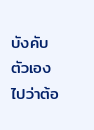บังคับตัวเองไปว่าต้อ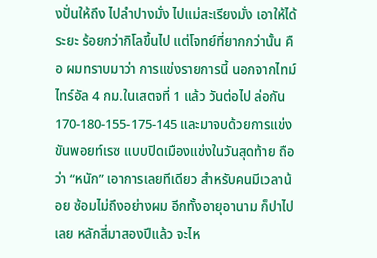งปั่นให้ถึง ไปลำปางมั่ง ไปแม่สะเรียงมั่ง เอาให้ได้ระยะ ร้อยกว่ากิโลขึ้นไป แต่โจทย์ที่ยากกว่านั้น คือ ผมทราบมาว่า การแข่งรายการนี้ นอกจากไทม์ไทร์อัล 4 กม.ในเสตจที่ 1 แล้ว วันต่อไป ล่อกัน 170-180-155-175-145 และมาจบด้วยการแข่งขันพอยท์เรซ แบบปิดเมืองแข่งในวันสุดท้าย ถือว่า “หนัก” เอาการเลยทีเดียว สำหรับคนมีเวลาน้อย ซ้อมไม่ถึงอย่างผม อีกทั้งอายุอานาม ก็ปาไปเลย หลักสี่มาสองปีแล้ว จะไห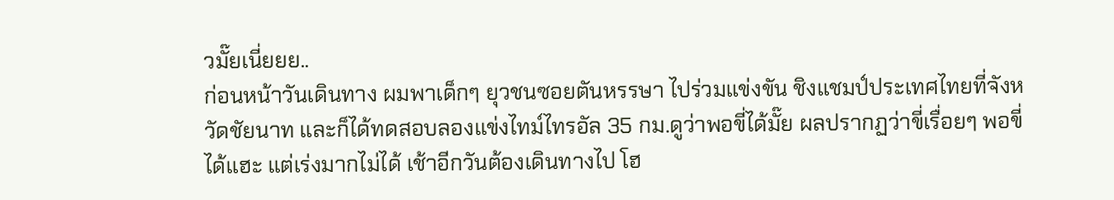วมั๊ยเนี่ยยย..
ก่อนหน้าวันเดินทาง ผมพาเด็กๆ ยุวชนซอยตันหรรษา ไปร่วมแข่งขัน ชิงแชมป์ประเทศไทยที่จังหวัดชัยนาท และก็ได้ทดสอบลองแข่งไทม์ไทรอัล 35 กม.ดูว่าพอขี่ได้มั๊ย ผลปรากฏว่าขี่เรื่อยๆ พอขี่ได้แฮะ แต่เร่งมากไม่ได้ เช้าอีกวันต้องเดินทางไป โฮ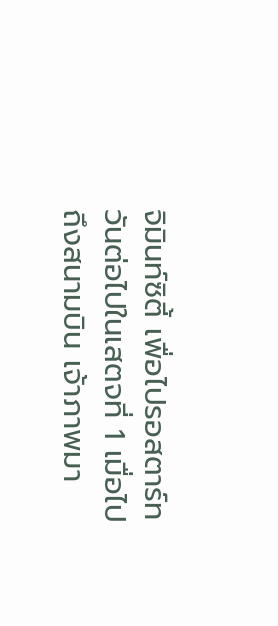จิมินท์ซิตี้ เพื่อไปรอสตาร์ทวันต่อไปในเสตจที่ 1 เมื่อไปถึงสนามบิน เจ้าภาพมา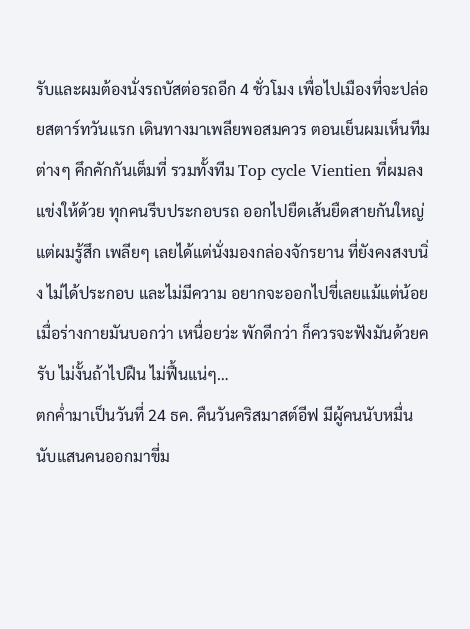รับและผมต้องนั่งรถบัสต่อรถอีก 4 ชั่วโมง เพื่อไปเมืองที่จะปล่อยสตาร์ทวันแรก เดินทางมาเพลียพอสมควร ตอนเย็นผมเห็นทีมต่างๆ คึกคักกันเต็มที่ รวมทั้งทีม Top cycle Vientien ที่ผมลงแข่งให้ด้วย ทุกคนรีบประกอบรถ ออกไปยืดเส้นยืดสายกันใหญ่ แต่ผมรู้สึก เพลียๆ เลยได้แต่นั่งมองกล่องจักรยาน ที่ยังคงสงบนิ่ง ไม่ได้ประกอบ และไม่มีความ อยากจะออกไปขี่เลยแม้แต่น้อย เมื่อร่างกายมันบอกว่า เหนื่อยว่ะ พักดีกว่า ก็ควรจะฟังมันด้วยครับ ไม่งั้นถ้าไปฝืน ไม่ฟื้นแน่ๆ…
ตกค่ำมาเป็นวันที่ 24 ธค. คืนวันคริสมาสต์อีฟ มีผู้คนนับหมื่นนับแสนคนออกมาขี่ม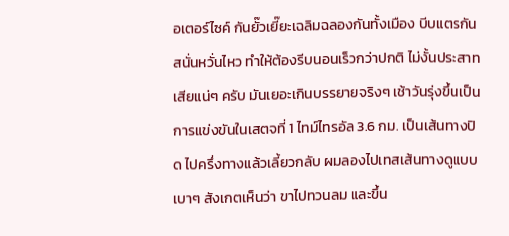อเตอร์ไซค์ กันยั๊วเยี๊ยะเฉลิมฉลองกันทั้งเมือง บีบแตรกันสนั่นหวั่นไหว ทำให้ต้องรีบนอนเร็วกว่าปกติ ไม่งั้นประสาทเสียแน่ๆ ครับ มันเยอะเกินบรรยายจริงๆ เช้าวันรุ่งขึ้นเป็นการแข่งขันในเสตจที่ 1 ไทม์ไทรอัล 3.6 กม. เป็นเส้นทางปิด ไปครึ่งทางแล้วเลี้ยวกลับ ผมลองไปเทสเส้นทางดูแบบเบาๆ สังเกตเห็นว่า ขาไปทวนลม และขึ้น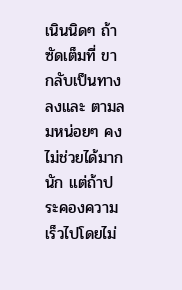เนินนิดๆ ถ้าซัดเต็มที่ ขากลับเป็นทางลงและ ตามลมหน่อยๆ คงไม่ช่วยได้มากนัก แต่ถ้าประคองความเร็วไปโดยไม่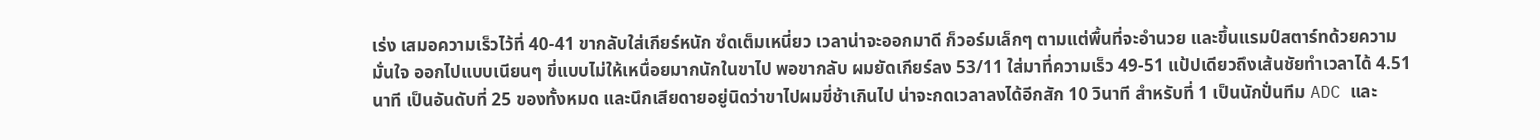เร่ง เสมอความเร็วไว้ที่ 40-41 ขากลับใส่เกียร์หนัก ซํดเต็มเหนี่ยว เวลาน่าจะออกมาดี ก็วอร์มเล็กๆ ตามแต่พื้นที่จะอำนวย และขึ้นแรมป์สตาร์ทด้วยความมั่นใจ ออกไปแบบเนียนๆ ขี่แบบไม่ให้เหนื่อยมากนักในขาไป พอขากลับ ผมยัดเกียร์ลง 53/11 ใส่มาที่ความเร็ว 49-51 แป้ปเดียวถึงเส้นชัยทำเวลาได้ 4.51 นาที เป็นอันดับที่ 25 ของทั้งหมด และนึกเสียดายอยู่นิดว่าขาไปผมขี่ช้าเกินไป น่าจะกดเวลาลงได้อีกสัก 10 วินาที สำหรับที่ 1 เป็นนักปั่นทีม ADC และ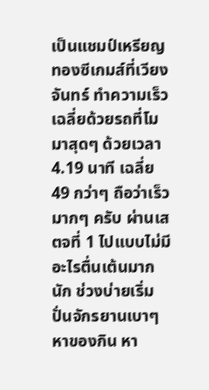เป็นแชมป์เหรียญทองซีเกมส์ที่เวียงจันทร์ ทำความเร็วเฉลี่ยด้วยรถที่โมมาสุดๆ ด้วยเวลา 4.19 นาที เฉลี่ย 49 กว่าๆ ถือว่าเร็วมากๆ ครับ ผ่านเสตจที่ 1 ไปแบบไม่มีอะไรตื่นเต้นมากนัก ช่วงบ่ายเริ่มปั่นจักรยานเบาๆ หาของกิน หา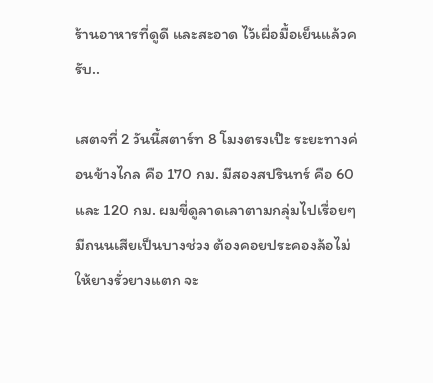ร้านอาหารที่ดูดี และสะอาด ไว้เผื่อมื้อเย็นแล้วครับ..

เสตจที่ 2 วันนี้สตาร์ท 8 โมงตรงเป๊ะ ระยะทางค่อนข้างไกล คือ 170 กม. มีสองสปรินทร์ คือ 60 และ 120 กม. ผมขี่ดูลาดเลาตามกลุ่มไปเรื่อยๆ มีถนนเสียเป็นบางช่วง ต้องคอยประคองล้อไม่ให้ยางรั่วยางแตก จะ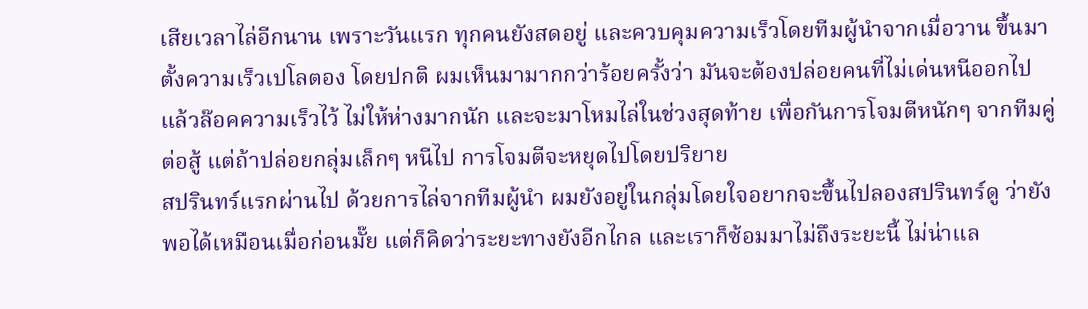เสียเวลาไล่อีกนาน เพราะวันแรก ทุกคนยังสดอยู่ และควบคุมความเร็วโดยทีมผู้นำจากเมื่อวาน ขึ้นมาตั้งความเร็วเปโลตอง โดยปกติ ผมเห็นมามากกว่าร้อยครั้งว่า มันจะต้องปล่อยคนที่ไม่เด่นหนีออกไป แล้วล๊อคความเร็วไว้ ไม่ให้ห่างมากนัก และจะมาโหมไล่ในช่วงสุดท้าย เพื่อกันการโจมตีหนักๆ จากทีมคู่ต่อสู้ แต่ถ้าปล่อยกลุ่มเล็กๆ หนีไป การโจมตีจะหยุดไปโดยปริยาย
สปรินทร์แรกผ่านไป ด้วยการไล่จากทีมผู้นำ ผมยังอยู่ในกลุ่มโดยใจอยากจะขึ้นไปลองสปรินทร์ดู ว่ายังพอได้เหมือนเมื่อก่อนมั๊ย แต่ก็คิดว่าระยะทางยังอีกไกล และเราก็ซ้อมมาไม่ถึงระยะนี้ ไม่น่าแล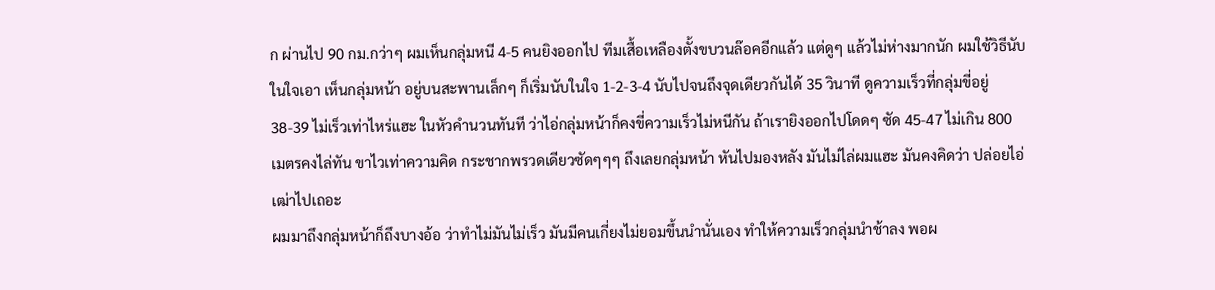ก ผ่านไป 90 กม.กว่าๆ ผมเห็นกลุ่มหนี 4-5 คนยิงออกไป ทีมเสื้อเหลืองตั้งขบวนล๊อคอีกแล้ว แต่ดูๆ แล้วไม่ห่างมากนัก ผมใช้วิธีนับในใจเอา เห็นกลุ่มหน้า อยู่บนสะพานเล็กๆ ก็เริ่มนับในใจ 1-2-3-4 นับไปจนถึงจุดเดียวกันได้ 35 วินาที ดูความเร็วที่กลุ่มขี่อยู่ 38-39 ไม่เร็วเท่าไหร่แฮะ ในหัวคำนวนทันที ว่าไอ่กลุ่มหน้าก็คงขี่ความเร็วไม่หนีกัน ถ้าเรายิงออกไปโดดๆ ซัด 45-47 ไม่เกิน 800 เมตรคงไล่ทัน ขาไวเท่าความคิด กระชากพรวดเดียวซัดๆๆๆ ถึงเลยกลุ่มหน้า หันไปมองหลัง มันไม่ไล่ผมแฮะ มันคงคิดว่า ปล่อยไอ่เฒ่าไปเถอะ
ผมมาถึงกลุ่มหน้าก็ถึงบางอ้อ ว่าทำไม่มันไม่เร็ว มันมีคนเกี่ยงไม่ยอมขึ้นนำนั่นเอง ทำให้ความเร็วกลุ่มนำช้าลง พอผ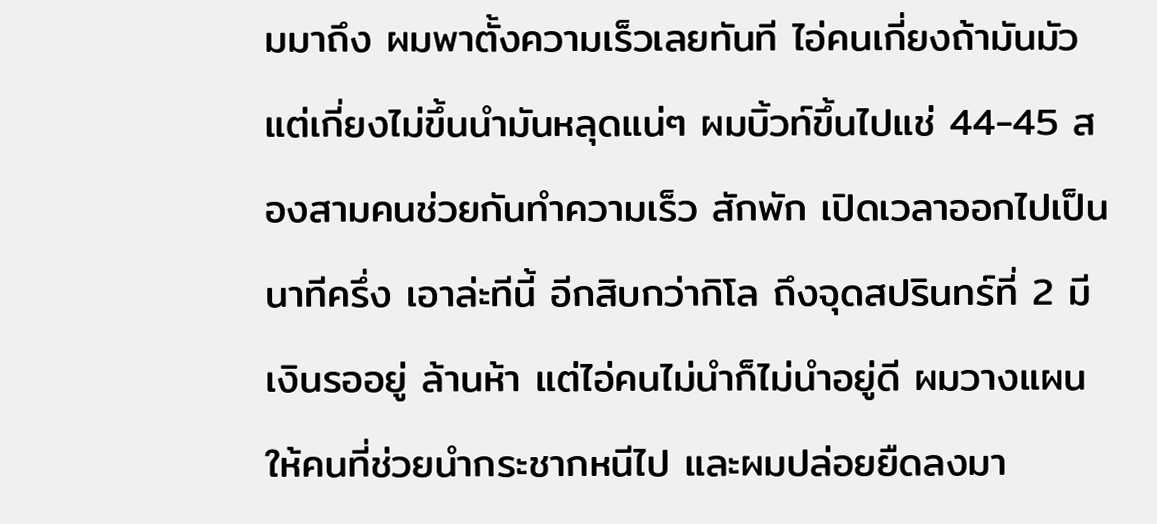มมาถึง ผมพาตั้งความเร็วเลยทันที ไอ่คนเกี่ยงถ้ามันมัวแต่เกี่ยงไม่ขึ้นนำมันหลุดแน่ๆ ผมบิ้วท์ขึ้นไปแช่ 44-45 สองสามคนช่วยกันทำความเร็ว สักพัก เปิดเวลาออกไปเป็น นาทีครึ่ง เอาล่ะทีนี้ อีกสิบกว่ากิโล ถึงจุดสปรินทร์ที่ 2 มีเงินรออยู่ ล้านห้า แต่ไอ่คนไม่นำก็ไม่นำอยู่ดี ผมวางแผนให้คนที่ช่วยนำกระชากหนีไป และผมปล่อยยืดลงมา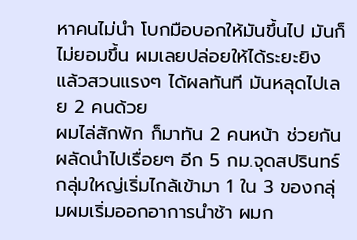หาคนไม่นำ โบกมือบอกให้มันขึ้นไป มันก็ไม่ยอมขึ้น ผมเลยปล่อยให้ได้ระยะยิง แล้วสวนแรงๆ ได้ผลทันที มันหลุดไปเลย 2 คนด้วย
ผมไล่สักพัก ก็มาทัน 2 คนหน้า ช่วยกันผลัดนำไปเรื่อยๆ อีก 5 กม.จุดสปรินทร์ กลุ่มใหญ่เริ่มไกล้เข้ามา 1 ใน 3 ของกลุ่มผมเริ่มออกอาการนำช้า ผมก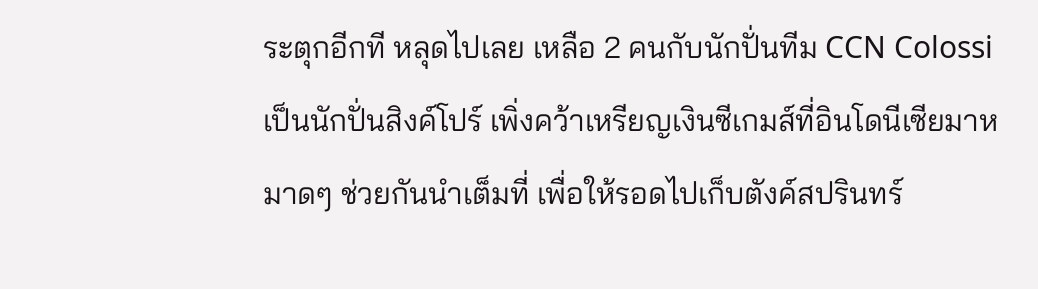ระตุกอีกที หลุดไปเลย เหลือ 2 คนกับนักปั่นทีม CCN Colossi เป็นนักปั่นสิงค์โปร์ เพิ่งคว้าเหรียญเงินซีเกมส์ที่อินโดนีเซียมาหมาดๆ ช่วยกันนำเต็มที่ เพื่อให้รอดไปเก็บตังค์สปรินทร์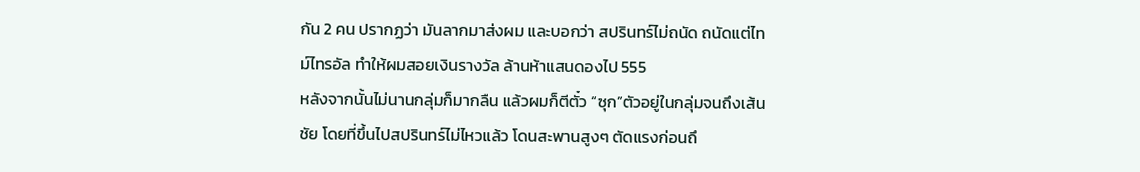กัน 2 คน ปรากฏว่า มันลากมาส่งผม และบอกว่า สปรินทร์ไม่ถนัด ถนัดแต่ไทม์ไทรอัล ทำให้ผมสอยเงินรางวัล ล้านห้าแสนดองไป 555
หลังจากนั้นไม่นานกลุ่มก็มากลืน แล้วผมก็ตีตั๋ว “ซุก”ตัวอยู่ในกลุ่มจนถึงเส้นชัย โดยที่ขึ้นไปสปรินทร์ไม่ไหวแล้ว โดนสะพานสูงๆ ตัดแรงก่อนถึ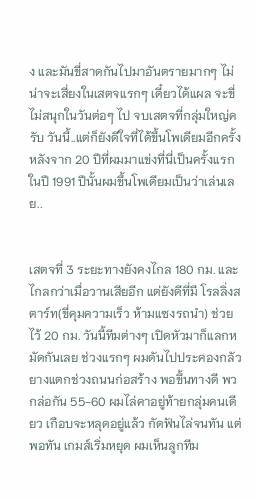ง และมันขี่สาดกันไปมาอันตรายมากๆ ไม่น่าจะเสี่ยงในเสตจแรกๆ เดี๋ยวได้แผล จะขี่ไม่สนุกในวันต่อๆ ไป จบเสตจที่กลุ่มใหญ่ครับ วันนี้..แต่ก็ยังดีใจที่ได้ขึ้นโพเดียมอีกครั้ง หลังจาก 20 ปีที่ผมมาแข่งที่นี่เป็นครั้งแรกในปี 1991 ปีนั้นผมขึ้นโพเดียมเป็นว่าเล่นเลย..


เสตจที่ 3 ระยะทางยังคงไกล 180 กม. และไกลกว่าเมื่อวานเสียอีก แต่ยังดีที่มี โรลลิ่งสตาร์ท(ขี่คุมความเร็ว ห้ามแซงรถนำ) ช่วยไว้ 20 กม. วันนี้ทีมต่างๆ เปิดหัวมาก็แลกหมัดกันเลย ช่วงแรกๆ ผมดันไปประคองกลัวยางแตกช่วงถนนก่อสร้าง พอขึ้นทางดี พวกล่อกัน 55-60 ผมไล่คาอยู่ท้ายกลุ่มคนเดียว เกือบจะหลุดอยู่แล้ว กัดฟันไล่จนทัน แต่พอทัน เกมส์เริ่มหยุด ผมเห็นลูกทีม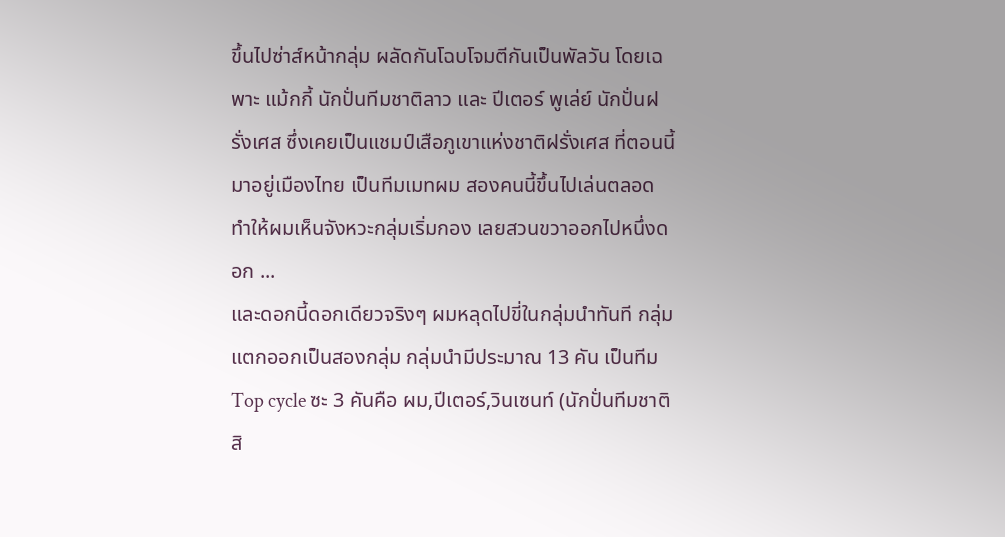ขึ้นไปซ่าส์หน้ากลุ่ม ผลัดกันโฉบโจมตีกันเป็นพัลวัน โดยเฉพาะ แม้กกี้ นักปั่นทีมชาติลาว และ ปีเตอร์ พูเล่ย์ นักปั่นฝรั่งเศส ซึ่งเคยเป็นแชมป์เสือภูเขาแห่งชาติฝรั่งเศส ที่ตอนนี้มาอยู่เมืองไทย เป็นทีมเมทผม สองคนนี้ขึ้นไปเล่นตลอด ทำให้ผมเห็นจังหวะกลุ่มเริ่มกอง เลยสวนขวาออกไปหนึ่งดอก ...
และดอกนี้ดอกเดียวจริงๆ ผมหลุดไปขี่ในกลุ่มนำทันที กลุ่มแตกออกเป็นสองกลุ่ม กลุ่มนำมีประมาณ 13 คัน เป็นทีม Top cycle ซะ 3 คันคือ ผม,ปีเตอร์,วินเซนท์ (นักปั่นทีมชาติสิ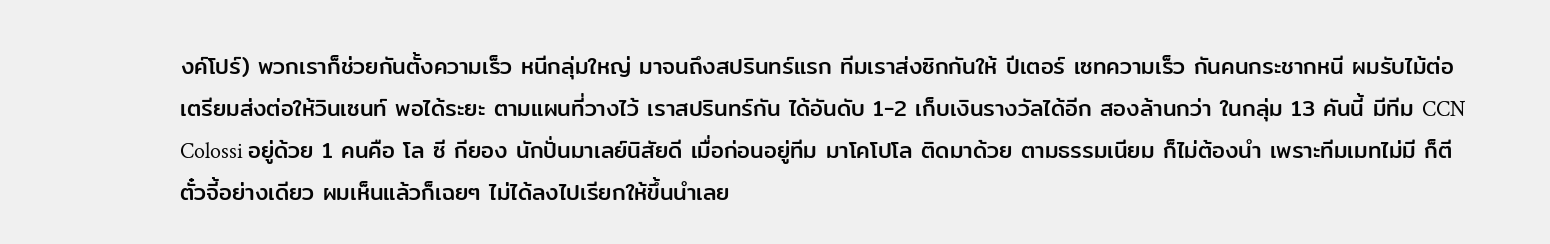งค์โปร์) พวกเราก็ช่วยกันตั้งความเร็ว หนีกลุ่มใหญ่ มาจนถึงสปรินทร์แรก ทีมเราส่งซิกกันให้ ปีเตอร์ เซทความเร็ว กันคนกระชากหนี ผมรับไม้ต่อ เตรียมส่งต่อให้วินเซนท์ พอได้ระยะ ตามแผนที่วางไว้ เราสปรินทร์กัน ได้อันดับ 1-2 เก็บเงินรางวัลได้อีก สองล้านกว่า ในกลุ่ม 13 คันนี้ มีทีม CCN Colossi อยู่ด้วย 1 คนคือ โล ซี กียอง นักปั่นมาเลย์นิสัยดี เมื่อก่อนอยู่ทีม มาโคโปโล ติดมาด้วย ตามธรรมเนียม ก็ไม่ต้องนำ เพราะทีมเมทไม่มี ก็ตีตั๋วจี้อย่างเดียว ผมเห็นแล้วก็เฉยๆ ไม่ได้ลงไปเรียกให้ขึ้นนำเลย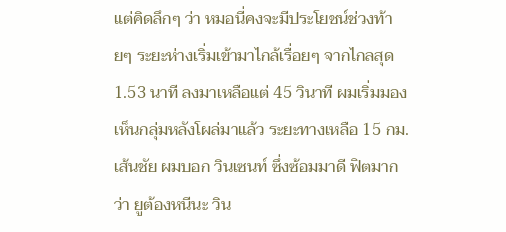แต่คิดลึกๆ ว่า หมอนี่คงจะมีประโยชน์ช่วงท้ายๆ ระยะห่างเริ่มเข้ามาไกล้เรื่อยๆ จากไกลสุด 1.53 นาที ลงมาเหลือแต่ 45 วินาที ผมเริ่มมองเห็นกลุ่มหลังโผล่มาแล้ว ระยะทางเหลือ 15 กม.เส้นชัย ผมบอก วินเซนท์ ซึ่งซ้อมมาดี ฟิตมากว่า ยูต้องหนีนะ วิน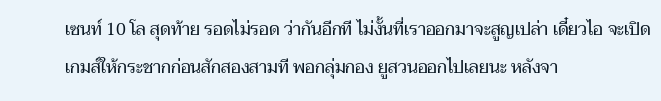เซนท์ 10 โล สุดท้าย รอดไม่รอด ว่ากันอีกที ไม่งั้นที่เราออกมาจะสูญเปล่า เดี๋ยวไอ จะเปิดเกมส์ให้กระชากก่อนสักสองสามที พอกลุ่มกอง ยูสวนออกไปเลยนะ หลังจา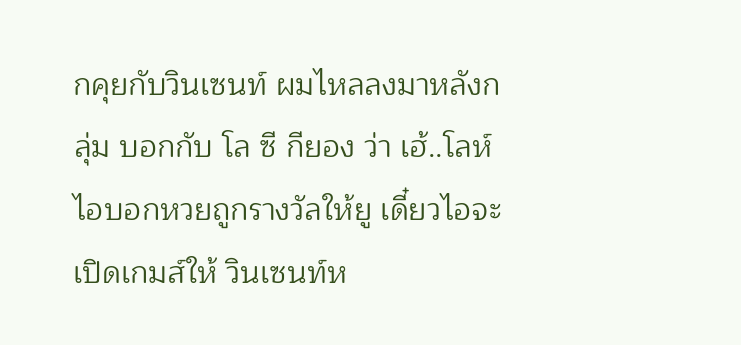กคุยกับวินเซนท์ ผมไหลลงมาหลังกลุ่ม บอกกับ โล ซี กียอง ว่า เฮ้..โลห์ ไอบอกหวยถูกรางวัลให้ยู เดี๋ยวไอจะเปิดเกมส์ให้ วินเซนท์ห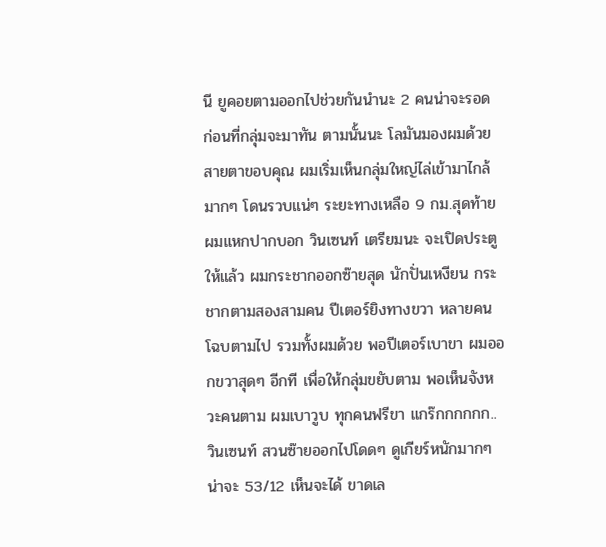นี ยูคอยตามออกไปช่วยกันนำนะ 2 คนน่าจะรอด ก่อนที่กลุ่มจะมาทัน ตามนั้นนะ โลมันมองผมด้วยสายตาขอบคุณ ผมเริ่มเห็นกลุ่มใหญ่ไล่เข้ามาไกล้ มากๆ โดนรวบแน่ๆ ระยะทางเหลือ 9 กม.สุดท้าย ผมแหกปากบอก วินเซนท์ เตรียมนะ จะเปิดประตูให้แล้ว ผมกระชากออกซ๊ายสุด นักปั่นเหงียน กระชากตามสองสามคน ปีเตอร์ยิงทางขวา หลายคนโฉบตามไป รวมทั้งผมด้วย พอปีเตอร์เบาขา ผมออกขวาสุดๆ อีกที เพื่อให้กลุ่มขยับตาม พอเห็นจังหวะคนตาม ผมเบาวูบ ทุกคนฟรีขา แกร๊กกกกกก..
วินเซนท์ สวนซ๊ายออกไปโดดๆ ดูเกียร์หนักมากๆ น่าจะ 53/12 เห็นจะได้ ขาดเล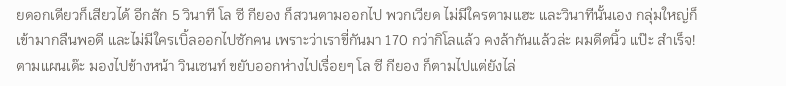ยดอกเดียวก็เสียวได้ อีกสัก 5 วินาที โล ซี กียอง ก็สวนตามออกไป พวกเวียด ไม่มีใครตามแฮะ และวินาทีนั้นเอง กลุ่มใหญ่ก็เข้ามากลืนพอดี และไม่มีใครเบิ้ลออกไปซักคน เพราะว่าเราขี่กันมา 170 กว่ากิโลแล้ว คงล้ากันแล้วล่ะ ผมดีดนิ้ว แป๊ะ สำเร็จ! ตามแผนเด๊ะ มองไปข้างหน้า วินเซนท์ ขยับออกห่างไปเรื่อยๆ โล ซี กียอง ก็ตามไปแต่ยังไล่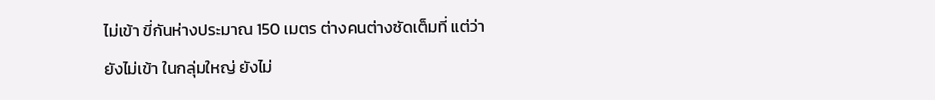ไม่เข้า ขี่กันห่างประมาณ 150 เมตร ต่างคนต่างซัดเต็มที่ แต่ว่ายังไม่เข้า ในกลุ่มใหญ่ ยังไม่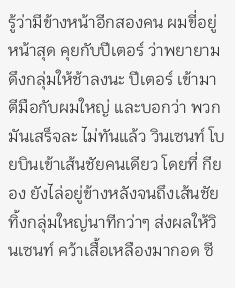รู้ว่ามีข้างหน้าอีกสองคน ผมขี่อยู่หน้าสุด คุยกับปีเตอร์ ว่าพยายามดึงกลุ่มให้ช้าลงนะ ปีเตอร์ เข้ามาตีมือกับผมใหญ่ และบอกว่า พวกมันเสร็จละ ไม่ทันแล้ว วินเซนท์ โบยบินเข้าเส้นชัยคนเดียว โดยที่ กียอง ยังไล่อยู่ข้างหลังจนถึงเส้นชัย ทิ้งกลุ่มใหญ่นาทีกว่าๆ ส่งผลให้วินเซนท์ คว้าเสื้อเหลืองมากอด ซี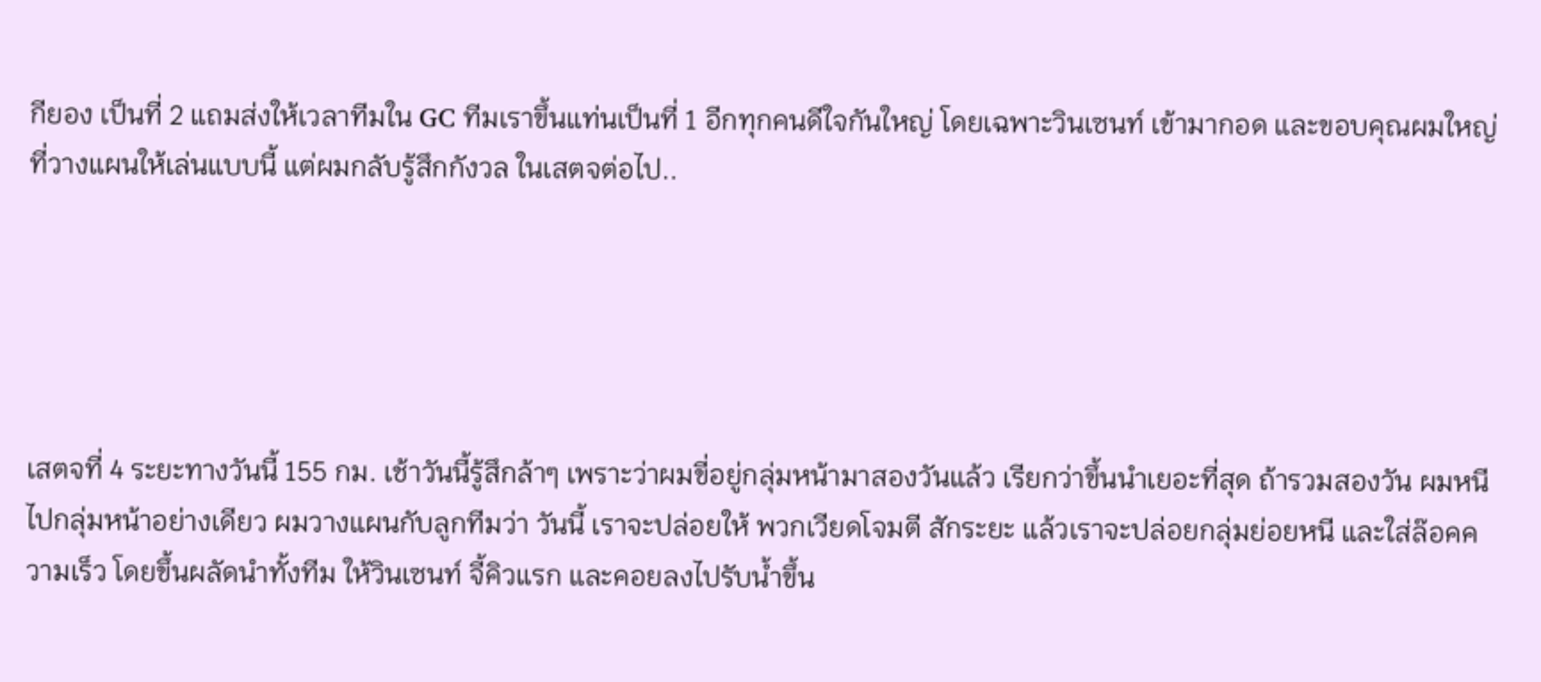กียอง เป็นที่ 2 แถมส่งให้เวลาทีมใน GC ทีมเราขึ้นแท่นเป็นที่ 1 อีกทุกคนดีใจกันใหญ่ โดยเฉพาะวินเซนท์ เข้ามากอด และขอบคุณผมใหญ่ที่วางแผนให้เล่นแบบนี้ แต่ผมกลับรู้สึกกังวล ในเสตจต่อไป..





เสตจที่ 4 ระยะทางวันนี้ 155 กม. เช้าวันนี้รู้สึกล้าๆ เพราะว่าผมขี่อยู่กลุ่มหน้ามาสองวันแล้ว เรียกว่าขึ้นนำเยอะที่สุด ถ้ารวมสองวัน ผมหนีไปกลุ่มหน้าอย่างเดียว ผมวางแผนกับลูกทีมว่า วันนี้ เราจะปล่อยให้ พวกเวียดโจมตี สักระยะ แล้วเราจะปล่อยกลุ่มย่อยหนี และใส่ล๊อคความเร็ว โดยขึ้นผลัดนำทั้งทีม ให้วินเซนท์ จี้คิวแรก และคอยลงไปรับน้ำขึ้น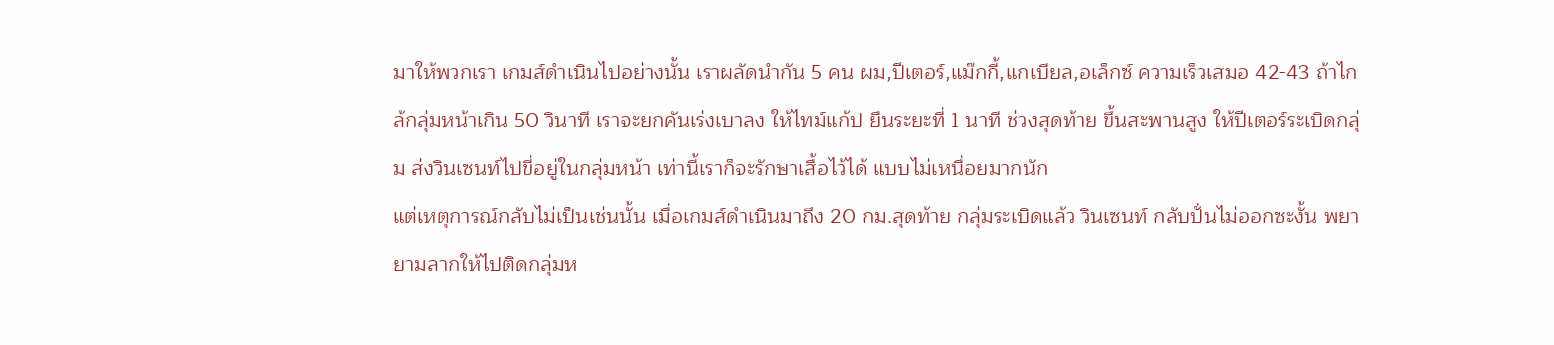มาให้พวกเรา เกมส์ดำเนินไปอย่างนั้น เราผลัดนำกัน 5 คน ผม,ปีเตอร์,แม๊กกี้,แกเบียล,อเล็กซ์ ความเร็วเสมอ 42-43 ถ้าไกล้กลุ่มหน้าเกิน 50 วินาที เราจะยกคันเร่งเบาลง ให้ไทม์แก้ป ยืนระยะที่ 1 นาที ช่วงสุดท้าย ขึ้นสะพานสูง ให้ปีเตอร์ระเบิดกลุ่ม ส่งวินเซนท์ไปขี่อยู่ในกลุ่มหน้า เท่านี้เราก็จะรักษาเสื้อไว้ได้ แบบไม่เหนื่อยมากนัก
แต่เหตุการณ์กลับไม่เป็นเช่นนั้น เมื่อเกมส์ดำเนินมาถึง 20 กม.สุดท้าย กลุ่มระเบิดแล้ว วินเซนท์ กลับปั่นไม่ออกซะงั้น พยายามลากให้ไปติดกลุ่มห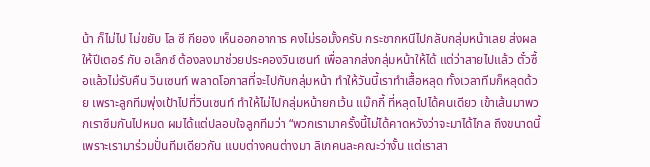น้า ก็ไม่ไป ไม่ขยับ โล ซี กียอง เห็นออกอาการ คงไม่รอมั้งครับ กระชากหนีไปกลับกลุ่มหน้าเลย ส่งผลให้ปีเตอร์ กับ อเล็กซ์ ต้องลงมาช่วยประคองวินเซนท์ เพื่อลากส่งกลุ่มหน้าให้ได้ แต่ว่าสายไปแล้ว ตั๋วซื้อแล้วไม่รับคืน วินเซนท์ พลาดโอกาสที่จะไปกับกลุ่มหน้า ทำให้วันนี้เราทำเสื้อหลุด ทั้งเวลาทีมก็หลุดด้วย เพราะลูกทีมพุ่งเป้าไปที่วินเซนท์ ทำให้ไม่ไปกลุ่มหน้ายกเว้น แม๊กกี้ ที่หลุดไปได้คนเดียว เข้าเส้นมาพวกเราซึมกันไปหมด ผมได้แต่ปลอบใจลูกทีมว่า “พวกเรามาครั้งนี้ไม่ได้คาดหวังว่าจะมาได้ไกล ถึงขนาดนี้ เพราะเรามาร่วมปั่นทีมเดียวกัน แบบต่างคนต่างมา ลิเกคนละคณะว่างั้น แต่เราสา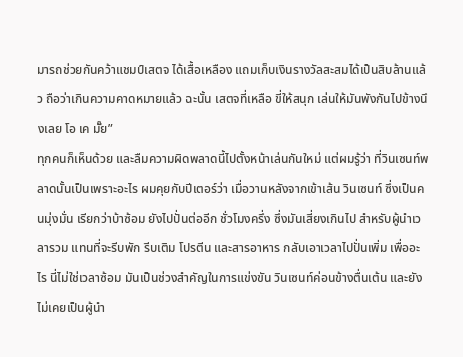มารถช่วยกันคว้าแชมป์เสตจ ได้เสื้อเหลือง แถมเก็บเงินรางวัลสะสมได้เป็นสิบล้านแล้ว ถือว่าเกินความคาดหมายแล้ว ฉะนั้น เสตจที่เหลือ ขี่ให้สนุก เล่นให้มันพังกันไปข้างนึงเลย โอ เค มั๊ย”
ทุกคนก็เห็นด้วย และลืมความผิดพลาดนี้ไปตั้งหน้าเล่นกันใหม่ แต่ผมรู้ว่า ที่วินเซนท์พลาดนั้นเป็นเพราะอะไร ผมคุยกับปีเตอร์ว่า เมื่อวานหลังจากเข้าเส้น วินเซนท์ ซึ่งเป็นคนมุ่งมั่น เรียกว่าบ้าซ้อม ยังไปปั่นต่ออีก ชั่วโมงครึ่ง ซึ่งมันเสี่ยงเกินไป สำหรับผู้นำเวลารวม แทนที่จะรีบพัก รีบเติม โปรตีน และสารอาหาร กลับเอาเวลาไปปั่นเพิ่ม เพื่ออะไร นี่ไม่ใช่เวลาซ้อม มันเป็นช่วงสำคัญในการแข่งขัน วินเซนท์ค่อนข้างตื่นเต้น และยังไม่เคยเป็นผู้นำ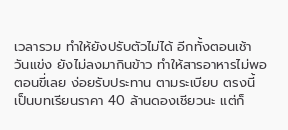เวลารวม ทำให้ยังปรับตัวไม่ได้ อีกทั้งตอนเช้าวันแข่ง ยังไม่ลงมากินข้าว ทำให้สารอาหารไม่พอ ตอนขี่เลย ง่อยรับประทาน ตามระเบียบ ตรงนี้ เป็นบทเรียนราคา 40 ล้านดองเชียวนะ แต่ก็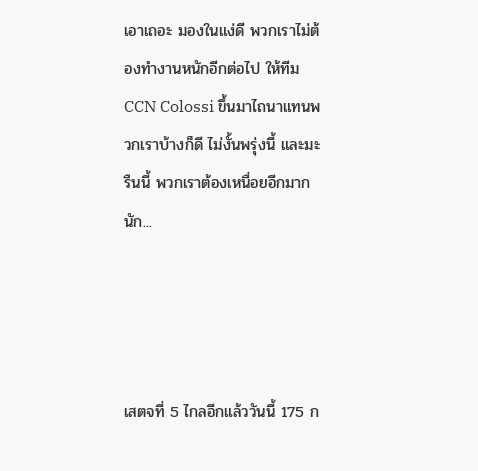เอาเถอะ มองในแง่ดี พวกเราไม่ต้องทำงานหนักอีกต่อไป ให้ทีม CCN Colossi ขึ้นมาไถนาแทนพวกเราบ้างก็ดี ไม่งั้นพรุ่งนี้ และมะรืนนี้ พวกเราต้องเหนื่อยอีกมากนัก...




เสตจที่ 5 ไกลอีกแล้ววันนี้ 175 ก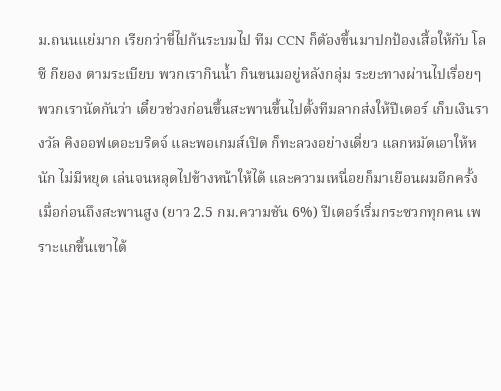ม.ถนนแย่มาก เรียกว่าขี่ไปก้นระบมไป ทีม CCN ก็ตัองขึ้นมาปกป้องเสื้อให้กับ โล ซี กียอง ตามระเบียบ พวกเรากินน้ำ กินขนมอยู่หลังกลุ่ม ระยะทางผ่านไปเรื่อยๆ พวกเรานัดกันว่า เดี๋ยวช่วงก่อนขึ้นสะพานขึ้นไปตั้งทีมลากส่งให้ปีเตอร์ เก็บเงินรางวัล คิงออฟเดอะบริดจ์ และพอเกมส์เปิด ก็ทะลวงอย่างเดี่ยว แลกหมัดเอาให้หนัก ไม่มีหยุด เล่นจนหลุดไปข้างหน้าให้ได้ และความเหนื่อยก็มาเยือนผมอีกครั้ง เมื่อก่อนถึงสะพานสูง (ยาว 2.5 กม.ความชัน 6%) ปีเตอร์เริ่มกระซวกทุกคน เพราะแกขึ้นเขาได้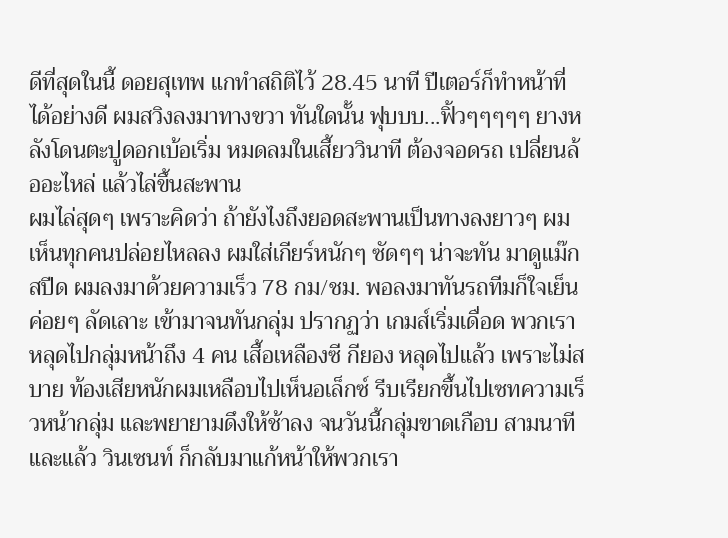ดีที่สุดในนี้ ดอยสุเทพ แกทำสถิติไว้ 28.45 นาที ปีเตอร์ก็ทำหน้าที่ได้อย่างดี ผมสวิงลงมาทางขวา ทันใดนั้น ฟุบบบ...ฟิ้วๆๆๆๆๆ ยางหลังโดนตะปูดอกเบ้อเริ่ม หมดลมในเสี้ยววินาที ต้องจอดรถ เปลี่ยนล้ออะไหล่ แล้วไล่ขึ้นสะพาน
ผมไล่สุดๆ เพราะคิดว่า ถ้ายังไงถึงยอดสะพานเป็นทางลงยาวๆ ผมเห็นทุกคนปล่อยไหลลง ผมใส่เกียร์หนักๆ ซัดๆๆ น่าจะทัน มาดูแม๊กสปีด ผมลงมาด้วยความเร็ว 78 กม/ชม. พอลงมาทันรถทีมก็ใจเย็น ค่อยๆ ลัดเลาะ เข้ามาจนทันกลุ่ม ปรากฏว่า เกมส์เริ่มเดื่อด พวกเราหลุดไปกลุ่มหน้าถึง 4 คน เสื้อเหลืองซี กียอง หลุดไปแล้ว เพราะไม่สบาย ท้องเสียหนักผมเหลือบไปเห็นอเล็กซ์ รีบเรียกขึ้นไปเซทความเร็วหน้ากลุ่ม และพยายามดึงให้ช้าลง จนวันนี้กลุ่มขาดเกือบ สามนาที และแล้ว วินเซนท์ ก็กลับมาแก้หน้าให้พวกเรา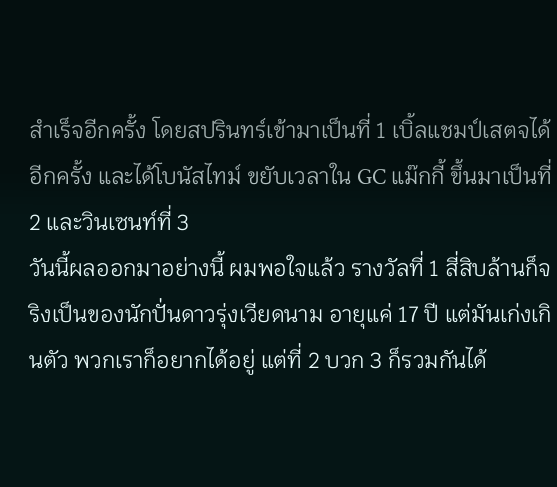สำเร็จอีกครั้ง โดยสปรินทร์เข้ามาเป็นที่ 1 เบิ้ลแชมป์เสตจได้อีกครั้ง และได้โบนัสไทม์ ขยับเวลาใน GC แม๊กกี้ ขึ้นมาเป็นที่ 2 และวินเซนท์ที่ 3
วันนี้ผลออกมาอย่างนี้ ผมพอใจแล้ว รางวัลที่ 1 สี่สิบล้านก็จริงเป็นของนักปั่นดาวรุ่งเวียดนาม อายุแค่ 17 ปี แต่มันเก่งเกินตัว พวกเราก็อยากได้อยู่ แต่ที่ 2 บวก 3 ก็รวมกันได้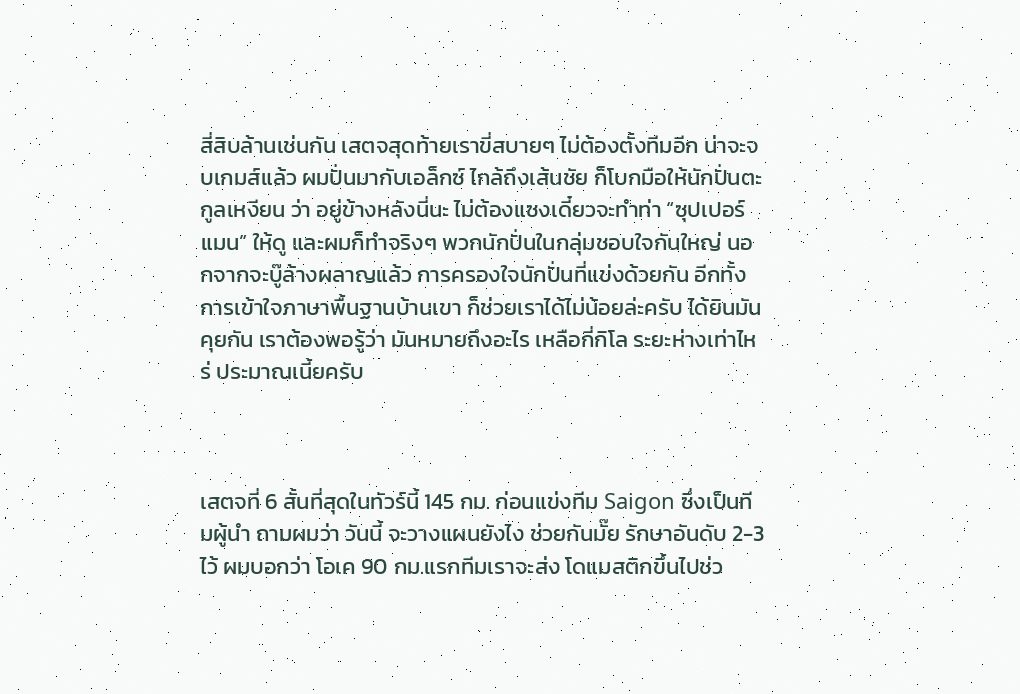สี่สิบล้านเช่นกัน เสตจสุดท้ายเราขี่สบายๆ ไม่ต้องตั้งทีมอีก น่าจะจบเกมส์แล้ว ผมปั่นมากับเอล็กซ์ ไกล้ถึงเส้นชัย ก็โบกมือให้นักปั่นตะกูลเหงียน ว่า อยู่ข้างหลังนี่นะ ไม่ต้องแซงเดี๋ยวจะทำท่า “ซุปเปอร์แมน” ให้ดู และผมก็ทำจริงๆ พวกนักปั่นในกลุ่มชอบใจกันใหญ่ นอกจากจะบู๊ล้างผลาญแล้ว การครองใจนักปั่นที่แข่งด้วยกัน อีกทั้งการเข้าใจภาษาพื้นฐานบ้านเขา ก็ช่วยเราได้ไม่น้อยล่ะครับ ได้ยินมันคุยกัน เราต้องพอรู้ว่า มันหมายถึงอะไร เหลือกี่กิโล ระยะห่างเท่าไหร่ ประมาณเนี้ยครับ



เสตจที่ 6 สั้นที่สุดในทัวร์นี้ 145 กม. ก่อนแข่งทีม Saigon ซึ่งเป็นทีมผู้นำ ถามผมว่า วันนี้ จะวางแผนยังไง ช่วยกันมั๊ย รักษาอันดับ 2-3 ไว้ ผมบอกว่า โอเค 90 กม.แรกทีมเราจะส่ง โดแมสติกขึ้นไปช่ว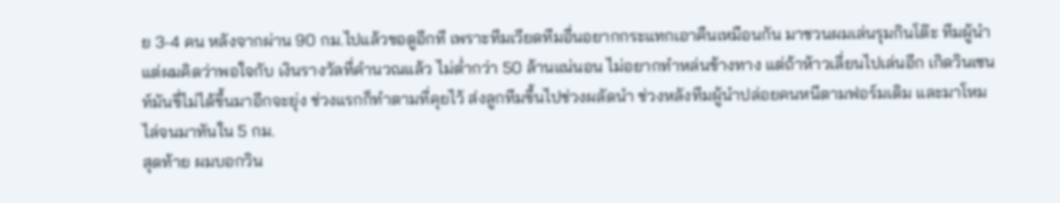ย 3-4 คน หลังจากผ่าน 90 กม.ไปแล้วขอดูอีกที เพราะทีมเวียดทีมอื่นอยากกระแทกเอาคืนเหมือนกัน มาชวนผมเล่นรุมกินโต๊ะ ทีมผู้นำ แต่ผมคิดว่าพอใจกับ เงินรางวัลที่คำนวณแล้ว ไม่ต่ำกว่า 50 ล้านแน่นอน ไม่อยากทำหล่นข้างทาง แต่ถ้าห้าวเลี่ยนไปเล่นอีก เกิดวินเซนท์มันขี่ไม่ได้ขึ้นมาอีกจะยุ่ง ช่วงแรกก็ทำตามที่คุยไว้ ส่งลูกทีมขึ้นไปช่วงผลัดนำ ช่วงหลังทีมผู้นำปล่อยคนหนีตามฟอร์มเดิม และมาโหมไล่จนมาทันใน 5 กม.
สุดท้าย ผมบอกวิน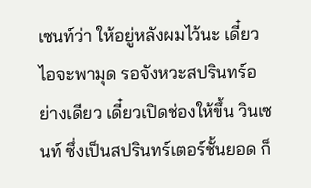เซนท์ว่า ให้อยู่หลังผมไว้นะ เดี๋ยวไอจะพามุด รอจังหวะสปรินทร์อย่างเดียว เดี๋ยวเปิดช่องให้ขึ้น วินเซนท์ ซึ่งเป็นสปรินทร์เตอร์ชั้นยอด ก็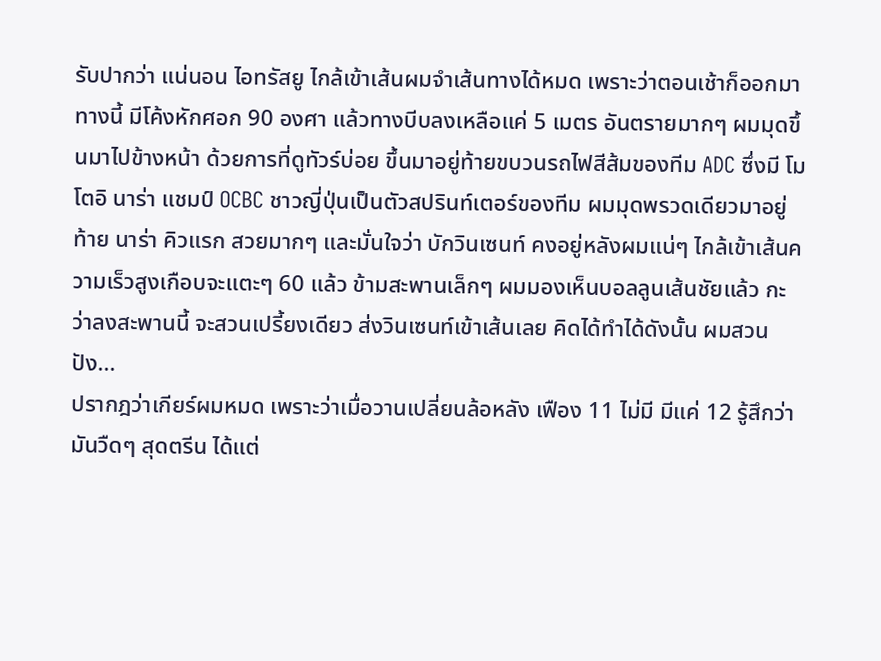รับปากว่า แน่นอน ไอทรัสยู ไกล้เข้าเส้นผมจำเส้นทางได้หมด เพราะว่าตอนเช้าก็ออกมาทางนี้ มีโค้งหักศอก 90 องศา แล้วทางบีบลงเหลือแค่ 5 เมตร อันตรายมากๆ ผมมุดขึ้นมาไปข้างหน้า ด้วยการที่ดูทัวร์บ่อย ขึ้นมาอยู่ท้ายขบวนรถไฟสีส้มของทีม ADC ซึ่งมี โมโตอิ นาร่า แชมป์ OCBC ชาวญี่ปุ่นเป็นตัวสปรินท์เตอร์ของทีม ผมมุดพรวดเดียวมาอยู่ท้าย นาร่า คิวแรก สวยมากๆ และมั่นใจว่า บักวินเซนท์ คงอยู่หลังผมแน่ๆ ไกล้เข้าเส้นความเร็วสูงเกือบจะแตะๆ 60 แล้ว ข้ามสะพานเล็กๆ ผมมองเห็นบอลลูนเส้นชัยแล้ว กะว่าลงสะพานนี้ จะสวนเปรี้ยงเดียว ส่งวินเซนท์เข้าเส้นเลย คิดได้ทำได้ดังนั้น ผมสวน ปัง...
ปรากฎว่าเกียร์ผมหมด เพราะว่าเมื่อวานเปลี่ยนล้อหลัง เฟือง 11 ไม่มี มีแค่ 12 รู้สึกว่ามันวืดๆ สุดตรีน ได้แต่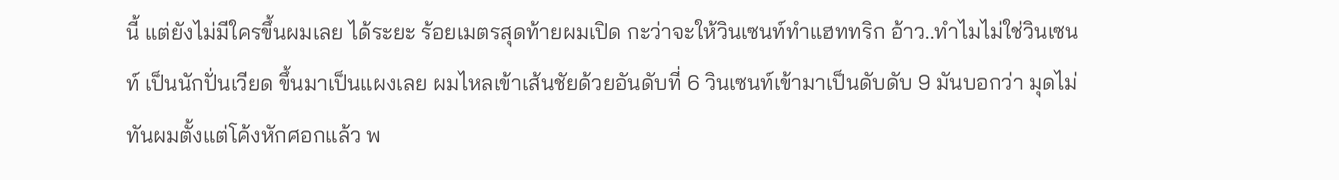นี้ แต่ยังไม่มีใครขึ้นผมเลย ได้ระยะ ร้อยเมตรสุดท้ายผมเปิด กะว่าจะให้วินเซนท์ทำแฮททริก อ้าว..ทำไมไม่ใช่วินเซนท์ เป็นนักปั่นเวียด ขึ้นมาเป็นแผงเลย ผมไหลเข้าเส้นชัยด้วยอันดับที่ 6 วินเซนท์เข้ามาเป็นดับดับ 9 มันบอกว่า มุดไม่ทันผมตั้งแต่โค้งหักศอกแล้ว พ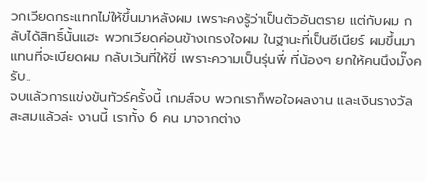วกเวียดกระแทกไม่ให้ขึ้นมาหลังผม เพราะคงรู้ว่าเป็นตัวอันตราย แต่กับผม กลับได้สิทธิ์นั้นแฮะ พวกเวียดค่อนข้างเกรงใจผม ในฐานะที่เป็นซีเนียร์ ผมขึ้นมาแทนที่จะเบียดผม กลับเว้นที่ให้ขี่ เพราะความเป็นรุ่นพี่ ที่น้องๆ ยกให้คนนึงมั๊งครับ..
จบแล้วการแข่งขันทัวร์ครั้งนี้ เกมส์จบ พวกเราก็พอใจผลงาน และเงินรางวัลสะสมแล้วล่ะ งานนี้ เราทั้ง 6 คน มาจากต่าง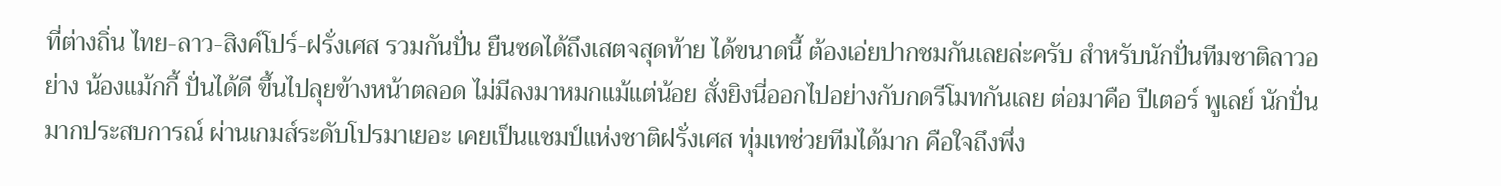ที่ต่างถิ่น ไทย-ลาว-สิงค์โปร์-ฝรั่งเศส รวมกันปั่น ยืนซดได้ถึงเสตจสุดท้าย ได้ขนาดนี้ ต้องเอ่ยปากชมกันเลยล่ะครับ สำหรับนักปั่นทีมชาติลาวอย่าง น้องแม้กกี้ ปั่นได้ดี ขึ้นไปลุยข้างหน้าตลอด ไม่มีลงมาหมกแม้แต่น้อย สั่งยิงนี่ออกไปอย่างกับกดรีโมทกันเลย ต่อมาคือ ปีเตอร์ พูเลย์ นักปั่นมากประสบการณ์ ผ่านเกมส์ระดับโปรมาเยอะ เคยเป็นแชมป์แห่งชาติฝรั่งเศส ทุ่มเทช่วยทีมได้มาก คือใจถึงพึ่ง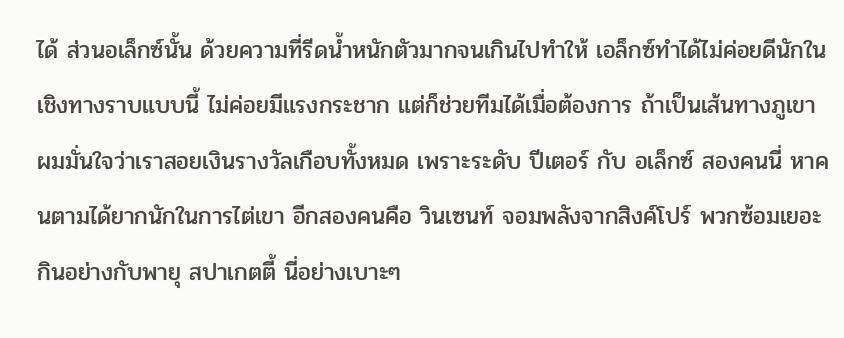ได้ ส่วนอเล็กซ์นั้น ด้วยความที่รีดน้ำหนักตัวมากจนเกินไปทำให้ เอล็กซ์ทำได้ไม่ค่อยดีนักในเชิงทางราบแบบนี้ ไม่ค่อยมีแรงกระชาก แต่ก็ช่วยทีมได้เมื่อต้องการ ถ้าเป็นเส้นทางภูเขา ผมมั่นใจว่าเราสอยเงินรางวัลเกือบทั้งหมด เพราะระดับ ปีเตอร์ กับ อเล็กซ์ สองคนนี่ หาคนตามได้ยากนักในการไต่เขา อีกสองคนคือ วินเซนท์ จอมพลังจากสิงค์โปร์ พวกซ้อมเยอะ กินอย่างกับพายุ สปาเกตตี้ นี่อย่างเบาะๆ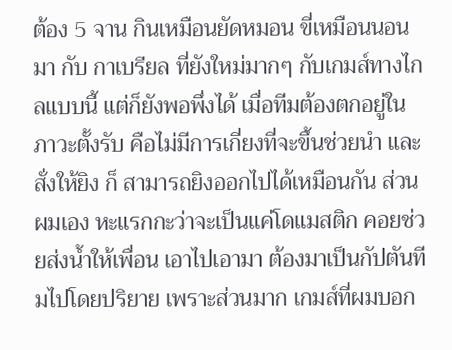ต้อง 5 จาน กินเหมือนยัดหมอน ขี่เหมือนนอนมา กับ กาเบรียล ที่ยังใหม่มากๆ กับเกมส์ทางไกลแบบนี้ แต่ก็ยังพอพึ่งได้ เมื่อทีมต้องตกอยู่ในภาวะตั้งรับ คือไม่มีการเกี่ยงที่จะขึ้นช่วยนำ และสั่งให้ยิง ก็ สามารถยิงออกไปได้เหมือนกัน ส่วนผมเอง หะแรกกะว่าจะเป็นแค่โดแมสติก คอยช่วยส่งน้ำให้เพื่อน เอาไปเอามา ต้องมาเป็นกัปตันทีมไปโดยปริยาย เพราะส่วนมาก เกมส์ที่ผมบอก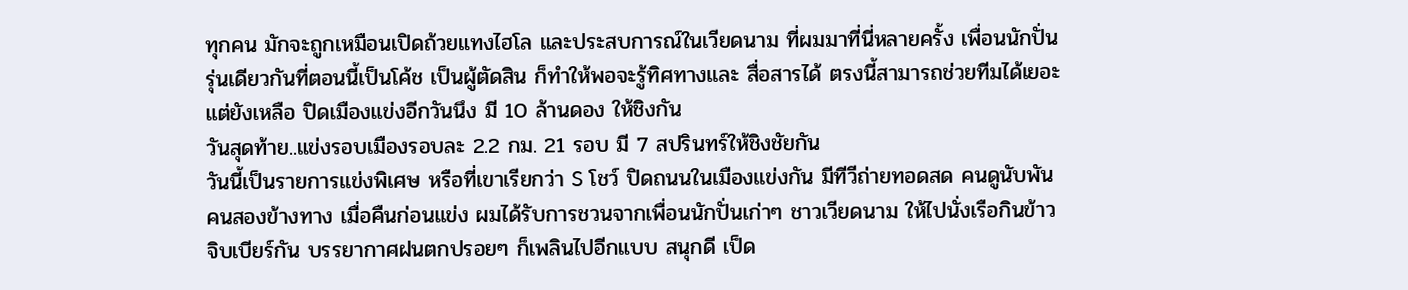ทุกคน มักจะถูกเหมือนเปิดถ้วยแทงไฮโล และประสบการณ์ในเวียดนาม ที่ผมมาที่นี่หลายครั้ง เพื่อนนักปั่นรุ่นเดียวกันที่ตอนนี้เป็นโค้ช เป็นผู้ตัดสิน ก็ทำให้พอจะรู้ทิศทางและ สื่อสารได้ ตรงนี้สามารถช่วยทีมได้เยอะ แต่ยังเหลือ ปิดเมืองแข่งอีกวันนึง มี 10 ล้านดอง ให้ชิงกัน
วันสุดท้าย..แข่งรอบเมืองรอบละ 2.2 กม. 21 รอบ มี 7 สปรินทร์ให้ชิงชัยกัน
วันนี้เป็นรายการแข่งพิเศษ หรือที่เขาเรียกว่า S โชว์ ปิดถนนในเมืองแข่งกัน มีทีวีถ่ายทอดสด คนดูนับพันคนสองข้างทาง เมื่อคืนก่อนแข่ง ผมได้รับการชวนจากเพื่อนนักปั่นเก่าๆ ชาวเวียดนาม ให้ไปนั่งเรือกินข้าว จิบเบียร์กัน บรรยากาศฝนตกปรอยๆ ก็เพลินไปอีกแบบ สนุกดี เป็ด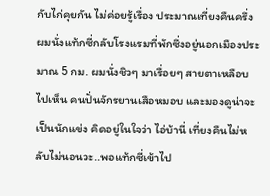กับไก่คุยกัน ไม่ค่อยรู้เรื่อง ประมาณเที่ยงคืนครึ่ง ผมนั่งแท้กซี่กลับโรงแรมที่พักซึ่งอยู่นอกเมืองประมาณ 5 กม. ผมนั่งชิวๆ มาเรื่อยๆ สายตาเหลือบไปเห็น คนปั่นจักรยานเสือหมอบ และมองดูน่าจะเป็นนักแข่ง คิดอยู่ในใจว่า ไอ่บ้านี่ เที่ยงคืนไม่หลับไม่นอนวะ..พอแท้กซี่เข้าไป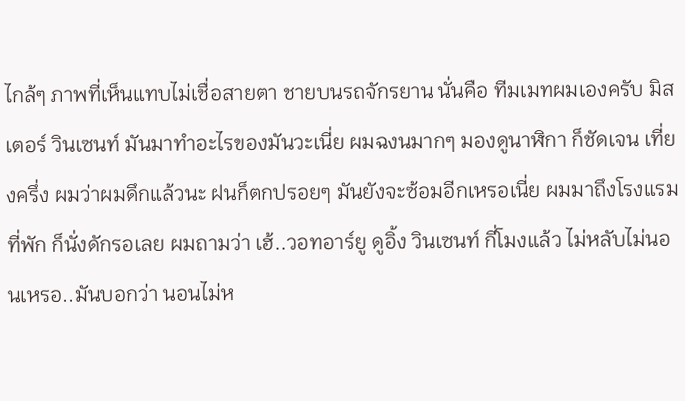ไกล้ๆ ภาพที่เห็นแทบไม่เชื่อสายตา ชายบนรถจักรยาน นั่นคือ ทีมเมทผมเองครับ มิสเตอร์ วินเซนท์ มันมาทำอะไรของมันวะเนี่ย ผมฉงนมากๆ มองดูนาฬิกา ก็ชัดเจน เที่ยงครึ่ง ผมว่าผมดึกแล้วนะ ฝนก็ตกปรอยๆ มันยังจะซ้อมอีกเหรอเนี่ย ผมมาถึงโรงแรมที่พัก ก็นั่งดักรอเลย ผมถามว่า เฮ้..วอทอาร์ยู ดูอิ้ง วินเซนท์ กี่โมงแล้ว ไม่หลับไม่นอนเหรอ..มันบอกว่า นอนไม่ห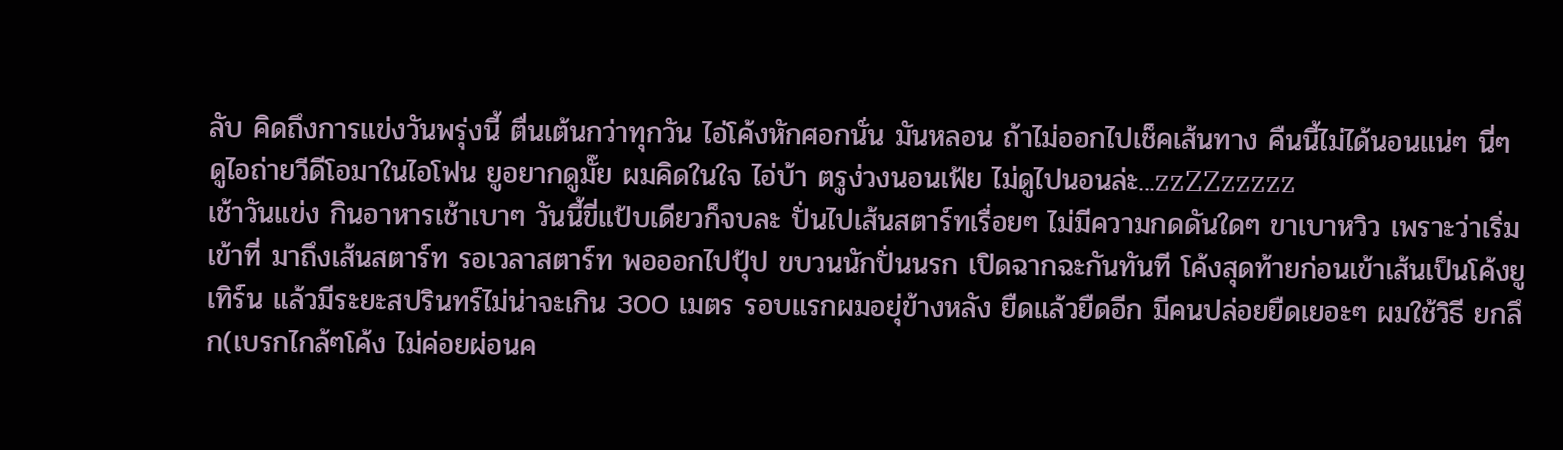ลับ คิดถึงการแข่งวันพรุ่งนี้ ตื่นเต้นกว่าทุกวัน ไอ่โค้งหักศอกนั่น มันหลอน ถ้าไม่ออกไปเช็คเส้นทาง คืนนี้ไม่ได้นอนแน่ๆ นี่ๆ ดูไอถ่ายวีดีโอมาในไอโฟน ยูอยากดูมั๊ย ผมคิดในใจ ไอ่บ้า ตรูง่วงนอนเฟ้ย ไม่ดูไปนอนล่ะ...zzZZzzzzz
เช้าวันแข่ง กินอาหารเช้าเบาๆ วันนี้ขี่แป้บเดียวก็จบละ ปั่นไปเส้นสตาร์ทเรื่อยๆ ไม่มีความกดดันใดๆ ขาเบาหวิว เพราะว่าเริ่มเข้าที่ มาถึงเส้นสตาร์ท รอเวลาสตาร์ท พอออกไปปุ้ป ขบวนนักปั่นนรก เปิดฉากฉะกันทันที โค้งสุดท้ายก่อนเข้าเส้นเป็นโค้งยูเทิร์น แล้วมีระยะสปรินทร์ไม่น่าจะเกิน 300 เมตร รอบแรกผมอยุ่ข้างหลัง ยืดแล้วยืดอีก มีคนปล่อยยืดเยอะๆ ผมใช้วิธี ยกลึก(เบรกไกล้ๆโค้ง ไม่ค่อยผ่อนค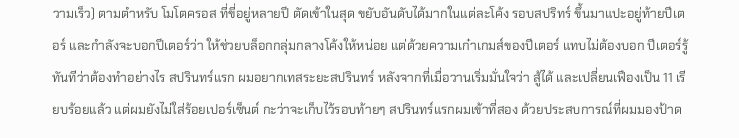วามเร็ว) ตามตำหรับ โมโตครอส ที่ขี่อยู่หลายปี ตัดเข้าในสุด ขยับอันดับได้มากในแต่ละโค้ง รอบสปริทร์ ขึ้นมาแปะอยู่ท้ายปีเตอร์ และกำลังจะบอกปีเตอร์ว่า ให้ช่วยบล็อกกลุ่มกลางโค้งให้หน่อย แต่ด้วยความเก๋าเกมส์ของปีเตอร์ แทบไม่ต้องบอก ปีเตอร์รู้ทันทีว่าต้องทำอย่างไร สปรินทร์แรก ผมอยากเทสระยะสปรินทร์ หลังจากที่เมื่อวานเริ่มมั่นใจว่า สู้ได้ และเปลี่ยนเฟืองเป็น 11 เรียบร้อยแล้ว แต่ผมยังไม่ใส่ร้อยเปอร์เซ็นต์ กะว่าจะเก็บไว้รอบท้ายๆ สปรินทร์แรกผมเข้าที่สอง ด้วยประสบการณ์ที่ผมมองป้าด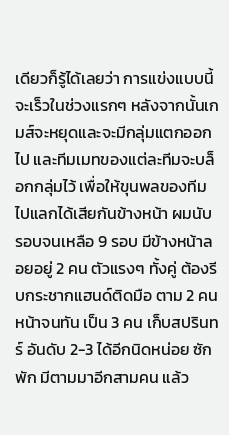เดียวก็รู้ได้เลยว่า การแข่งแบบนี้จะเร็วในช่วงแรกๆ หลังจากนั้นเกมส์จะหยุดและจะมีกลุ่มแตกออกไป และทีมเมทของแต่ละทีมจะบล็อกกลุ่มไว้ เพื่อให้ขุนพลของทีมไปแลกได้เสียกันข้างหน้า ผมนับรอบจนเหลือ 9 รอบ มีข้างหน้าลอยอยู่ 2 คน ตัวแรงๆ ทั้งคู่ ต้องรีบกระชากแฮนด์ติดมือ ตาม 2 คนหน้าจนทัน เป็น 3 คน เก็บสปรินทร์ อันดับ 2-3 ได้อีกนิดหน่อย ซักพัก มีตามมาอีกสามคน แล้ว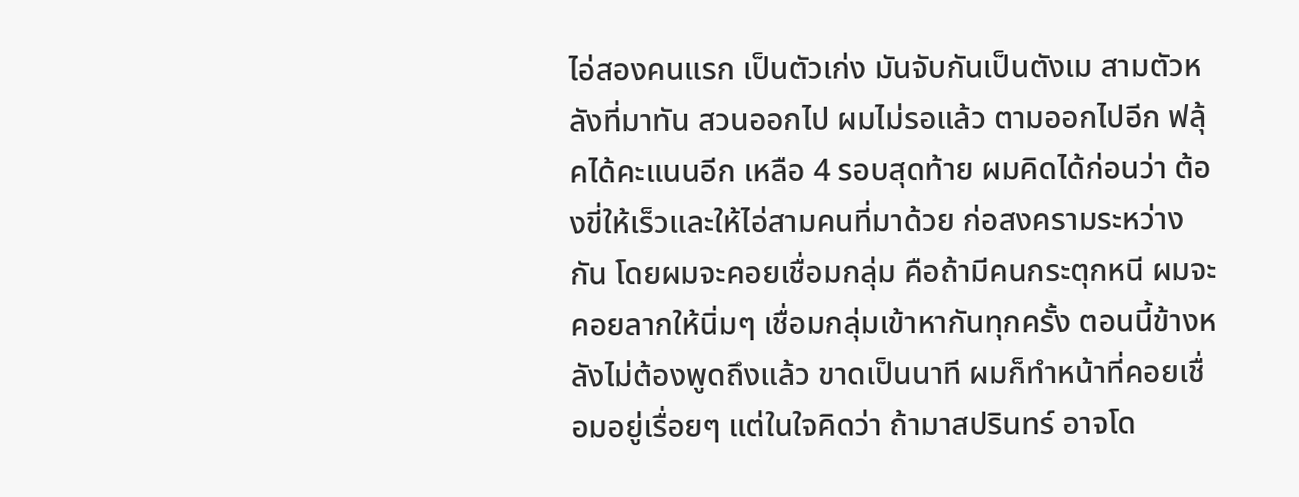ไอ่สองคนแรก เป็นตัวเก่ง มันจับกันเป็นตังเม สามตัวหลังที่มาทัน สวนออกไป ผมไม่รอแล้ว ตามออกไปอีก ฟลุ้คได้คะแนนอีก เหลือ 4 รอบสุดท้าย ผมคิดได้ก่อนว่า ต้องขี่ให้เร็วและให้ไอ่สามคนที่มาด้วย ก่อสงครามระหว่างกัน โดยผมจะคอยเชื่อมกลุ่ม คือถ้ามีคนกระตุกหนี ผมจะคอยลากให้นิ่มๆ เชื่อมกลุ่มเข้าหากันทุกครั้ง ตอนนี้ข้างหลังไม่ต้องพูดถึงแล้ว ขาดเป็นนาที ผมก็ทำหน้าที่คอยเชื่อมอยู่เรื่อยๆ แต่ในใจคิดว่า ถ้ามาสปรินทร์ อาจโด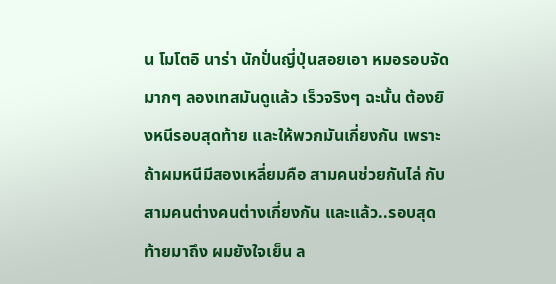น โมโตอิ นาร่า นักปั่นญี่ปุ่นสอยเอา หมอรอบจัดมากๆ ลองเทสมันดูแล้ว เร็วจริงๆ ฉะนั้น ต้องยิงหนีรอบสุดท้าย และให้พวกมันเกี่ยงกัน เพราะถ้าผมหนีมีสองเหลี่ยมคือ สามคนช่วยกันไล่ กับสามคนต่างคนต่างเกี่ยงกัน และแล้ว..รอบสุดท้ายมาถึง ผมยังใจเย็น ล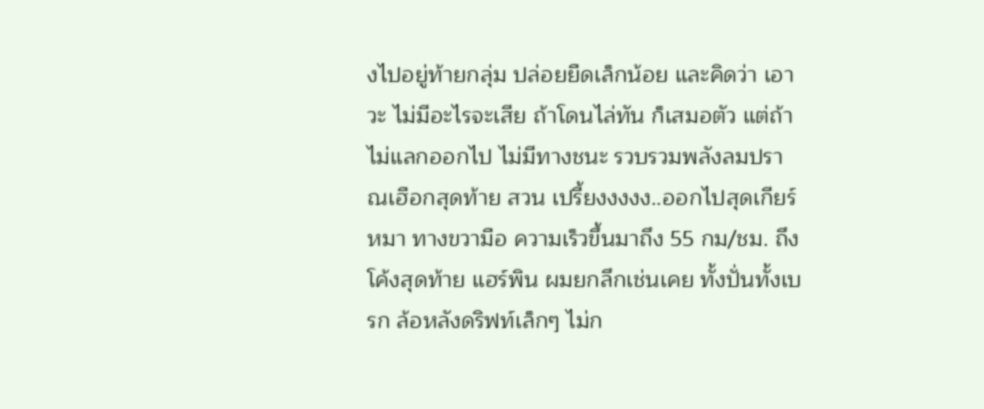งไปอยู่ท้ายกลุ่ม ปล่อยยืดเล็กน้อย และคิดว่า เอาวะ ไม่มีอะไรจะเสีย ถ้าโดนไล่ทัน ก็เสมอตัว แต่ถ้าไม่แลกออกไป ไม่มีทางชนะ รวบรวมพลังลมปราณเฮือกสุดท้าย สวน เปรี้ยงงงงง..ออกไปสุดเกียร์หมา ทางขวามือ ความเร็วขึ้นมาถึง 55 กม/ชม. ถึงโค้งสุดท้าย แฮร์พิน ผมยกลึกเช่นเคย ทั้งปั่นทั้งเบรก ล้อหลังดริฟท์เล็กๆ ไม่ก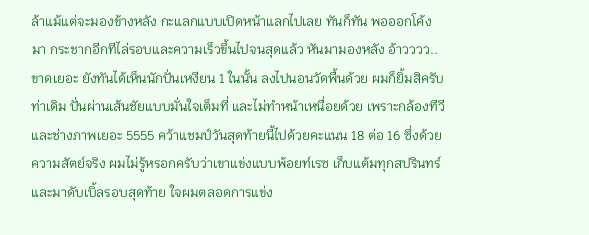ล้าแม้แต่จะมองข้างหลัง กะแลกแบบเปิดหน้าแลกไปเลย ทันก็ทัน พอออกโค้งมา กระชากอีกทีไล่รอบและความเร็วขึ้นไปจนสุดแล้ว หันมามองหลัง อ้าวววว..ขาดเยอะ ยังทันได้เห็นนักปั่นเหงียน 1 ในนั้น ลงไปนอนวัดพื้นด้วย ผมก็ยิ้มสิครับ ท่าเดิม ปั่นผ่านเส้นชัยแบบมั่นใจเต็มที่ และไม่ทำหน้าเหนื่อยด้วย เพราะกล้องทีวี และช่างภาพเยอะ 5555 คว้าแชมป์วันสุดท้ายนี้ไปด้วยคะแนน 18 ต่อ 16 ซึ่งด้วยความสัตย์จริง ผมไม่รู้หรอกครับว่าเขาแข่งแบบพ้อยท์เรซ เก็บแต้มทุกสปรินทร์ และมาดับเบิ้ลรอบสุดท้าย ใจผมตลอดการแข่ง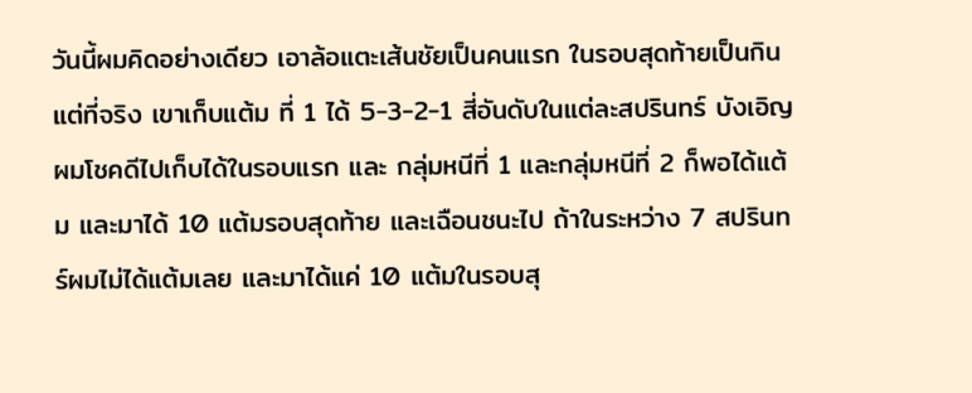วันนี้ผมคิดอย่างเดียว เอาล้อแตะเส้นชัยเป็นคนแรก ในรอบสุดท้ายเป็นกิน แต่ที่จริง เขาเก็บแต้ม ที่ 1 ได้ 5-3-2-1 สี่อันดับในแต่ละสปรินทร์ บังเอิญผมโชคดีไปเก็บได้ในรอบแรก และ กลุ่มหนีที่ 1 และกลุ่มหนีที่ 2 ก็พอได้แต้ม และมาได้ 10 แต้มรอบสุดท้าย และเฉือนชนะไป ถ้าในระหว่าง 7 สปรินทร์ผมไม่ได้แต้มเลย และมาได้แค่ 10 แต้มในรอบสุ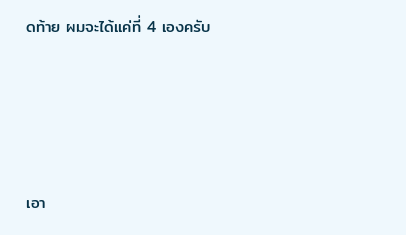ดท้าย ผมจะได้แค่ที่ 4 เองครับ







เอา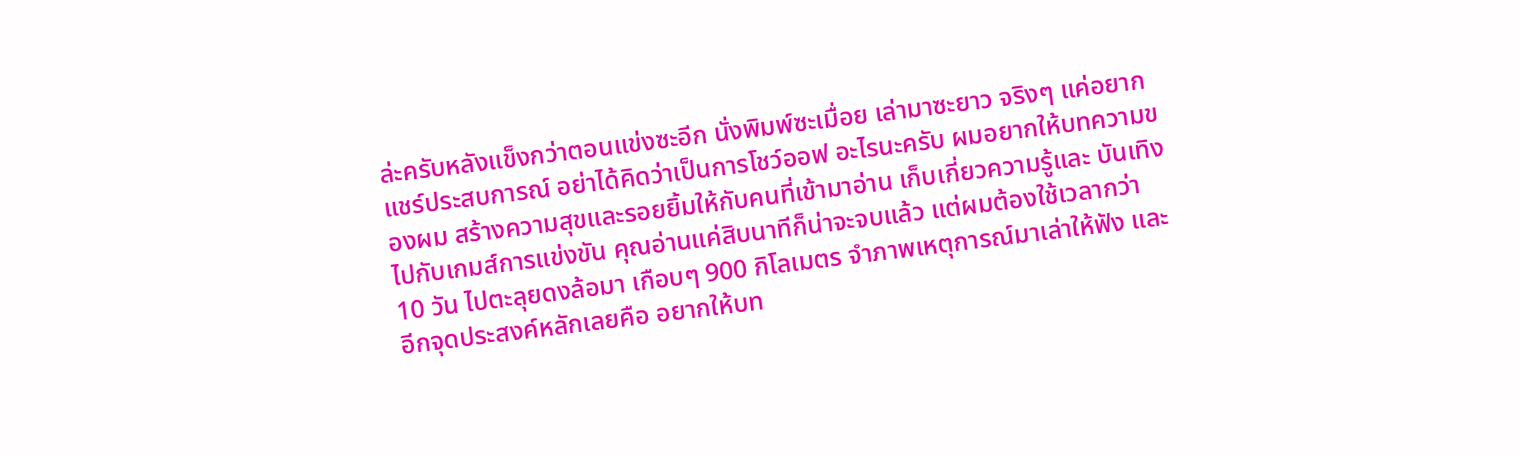ล่ะครับหลังแข็งกว่าตอนแข่งซะอีก นั่งพิมพ์ซะเมื่อย เล่ามาซะยาว จริงๆ แค่อยากแชร์ประสบการณ์ อย่าได้คิดว่าเป็นการโชว์ออฟ อะไรนะครับ ผมอยากให้บทความของผม สร้างความสุขและรอยยิ้มให้กับคนที่เข้ามาอ่าน เก็บเกี่ยวความรู้และ บันเทิงไปกับเกมส์การแข่งขัน คุณอ่านแค่สิบนาทีก็น่าจะจบแล้ว แต่ผมต้องใช้เวลากว่า 10 วัน ไปตะลุยดงล้อมา เกือบๆ 900 กิโลเมตร จำภาพเหตุการณ์มาเล่าให้ฟัง และอีกจุดประสงค์หลักเลยคือ อยากให้บท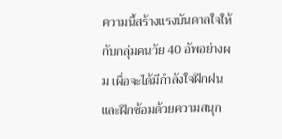ความนี้สร้างแรงบันดาลใจให้กับกลุ่มคนวัย 40 อัพอย่างผม เผื่อจะได้มีกำลังใจฝึกฝน และฝึกซ้อมด้วยความสนุก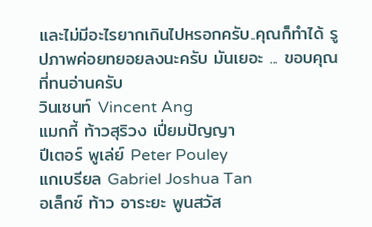และไม่มีอะไรยากเกินไปหรอกครับ..คุณก็ทำได้ รูปภาพค่อยทยอยลงนะครับ มันเยอะ ... ขอบคุณที่ทนอ่านครับ
วินเซนท์ Vincent Ang
แมกกี้ ท้าวสุริวง เปี่ยมปัญญา
ปีเตอร์ พูเล่ย์ Peter Pouley
แกเบรียล Gabriel Joshua Tan
อเล็กซ์ ท้าว อาระยะ พูนสวัส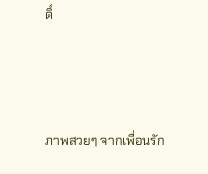ดิ์



ภาพสวยๆ จากเพื่อนรัก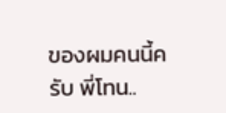ของผมคนนี้ครับ พี่โทน..